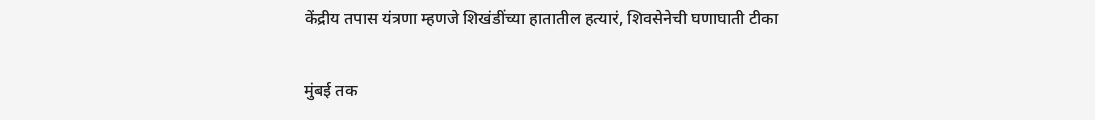केंद्रीय तपास यंत्रणा म्हणजे शिखंडींच्या हातातील हत्यारं, शिवसेनेची घणाघाती टीका

मुंबई तक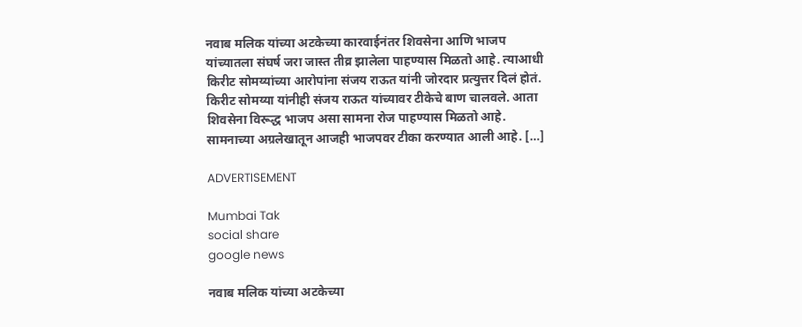नवाब मलिक यांच्या अटकेच्या कारवाईनंतर शिवसेना आणि भाजप यांच्यातला संघर्ष जरा जास्त तीव्र झालेला पाहण्यास मिळतो आहे. त्याआधी किरीट सोमय्यांच्या आरोपांना संजय राऊत यांनी जोरदार प्रत्युत्तर दिलं होतं. किरीट सोमय्या यांनीही संजय राऊत यांच्यावर टीकेचे बाण चालवले. आता शिवसेना विरूद्ध भाजप असा सामना रोज पाहण्यास मिळतो आहे. सामनाच्या अग्रलेखातून आजही भाजपवर टीका करण्यात आली आहे. […]

ADVERTISEMENT

Mumbai Tak
social share
google news

नवाब मलिक यांच्या अटकेच्या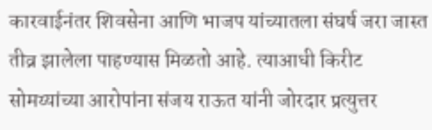कारवाईनंतर शिवसेना आणि भाजप यांच्यातला संघर्ष जरा जास्त तीव्र झालेला पाहण्यास मिळतो आहे. त्याआधी किरीट सोमय्यांच्या आरोपांना संजय राऊत यांनी जोरदार प्रत्युत्तर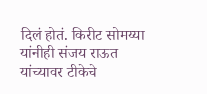दिलं होतं. किरीट सोमय्या यांनीही संजय राऊत यांच्यावर टीकेचे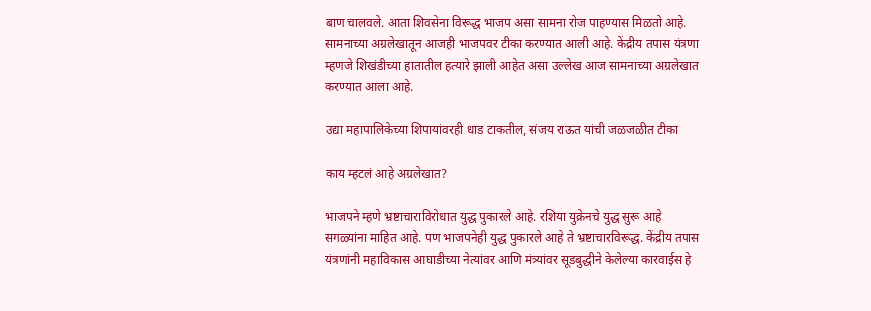बाण चालवले. आता शिवसेना विरूद्ध भाजप असा सामना रोज पाहण्यास मिळतो आहे. सामनाच्या अग्रलेखातून आजही भाजपवर टीका करण्यात आली आहे. केंद्रीय तपास यंत्रणा म्हणजे शिखंडीच्या हातातील हत्यारे झाली आहेत असा उल्लेख आज सामनाच्या अग्रलेखात करण्यात आला आहे.

उद्या महापालिकेच्या शिपायांवरही धाड टाकतील, संजय राऊत यांची जळजळीत टीका

काय म्हटलं आहे अग्रलेखात?

भाजपने म्हणे भ्रष्टाचाराविरोधात युद्ध पुकारले आहे. रशिया युक्रेनचे युद्ध सुरू आहे सगळ्यांना माहित आहे. पण भाजपनेही युद्ध पुकारले आहे ते भ्रष्टाचारविरूद्ध. केंद्रीय तपास यंत्रणांनी महाविकास आघाडीच्या नेत्यांवर आणि मंत्र्यांवर सूडबुद्धीने केलेल्या कारवाईस हे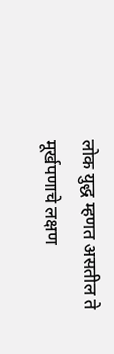लोक युद्ध म्हणत असतील ते मूर्खपणाचे लक्षण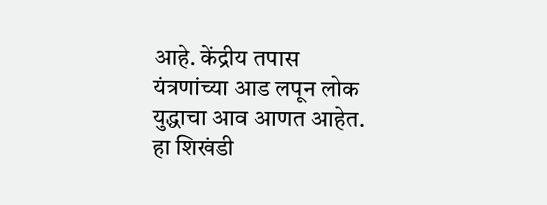आहे. केंद्रीय तपास यंत्रणांच्या आड लपून लोक युद्धाचा आव आणत आहेत. हा शिखंडी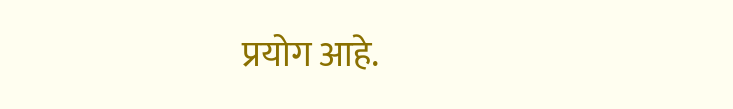प्रयोग आहे.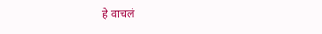हे वाचलं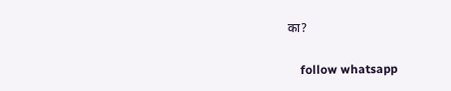का?

    follow whatsapp